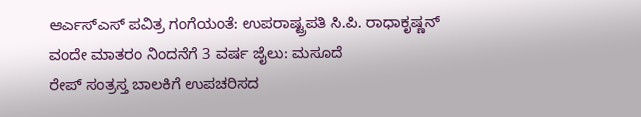ಆರ್ಎಸ್ಎಸ್ ಪವಿತ್ರ ಗಂಗೆಯಂತೆ: ಉಪರಾಷ್ಟ್ರಪತಿ ಸಿ.ಪಿ. ರಾಧಾಕೃಷ್ಣನ್
ವಂದೇ ಮಾತರಂ ನಿಂದನೆಗೆ 3 ವರ್ಷ ಜೈಲು: ಮಸೂದೆ
ರೇಪ್ ಸಂತ್ರಸ್ತ ಬಾಲಕಿಗೆ ಉಪಚರಿಸದ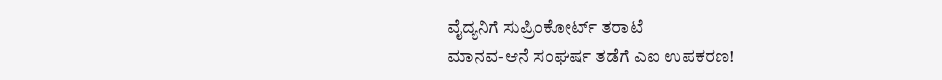ವೈದ್ಯನಿಗೆ ಸುಪ್ರಿಂಕೋರ್ಟ್ ತರಾಟೆ
ಮಾನವ-ಆನೆ ಸಂಘರ್ಷ ತಡೆಗೆ ಎಐ ಉಪಕರಣ!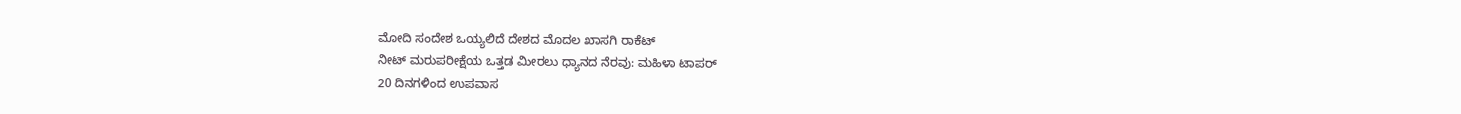ಮೋದಿ ಸಂದೇಶ ಒಯ್ಯಲಿದೆ ದೇಶದ ಮೊದಲ ಖಾಸಗಿ ರಾಕೆಟ್
ನೀಟ್ ಮರುಪರೀಕ್ಷೆಯ ಒತ್ತಡ ಮೀರಲು ಧ್ಯಾನದ ನೆರವು: ಮಹಿಳಾ ಟಾಪರ್
20 ದಿನಗಳಿಂದ ಉಪವಾಸ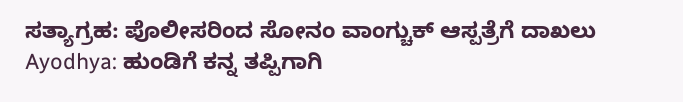ಸತ್ಯಾಗ್ರಹ: ಪೊಲೀಸರಿಂದ ಸೋನಂ ವಾಂಗ್ಚುಕ್ ಆಸ್ಪತ್ರೆಗೆ ದಾಖಲು
Ayodhya: ಹುಂಡಿಗೆ ಕನ್ನ ತಪ್ಪಿಗಾಗಿ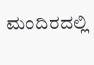ಮಂದಿರದಲ್ಲಿ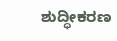ಶುದ್ಧೀಕರಣ